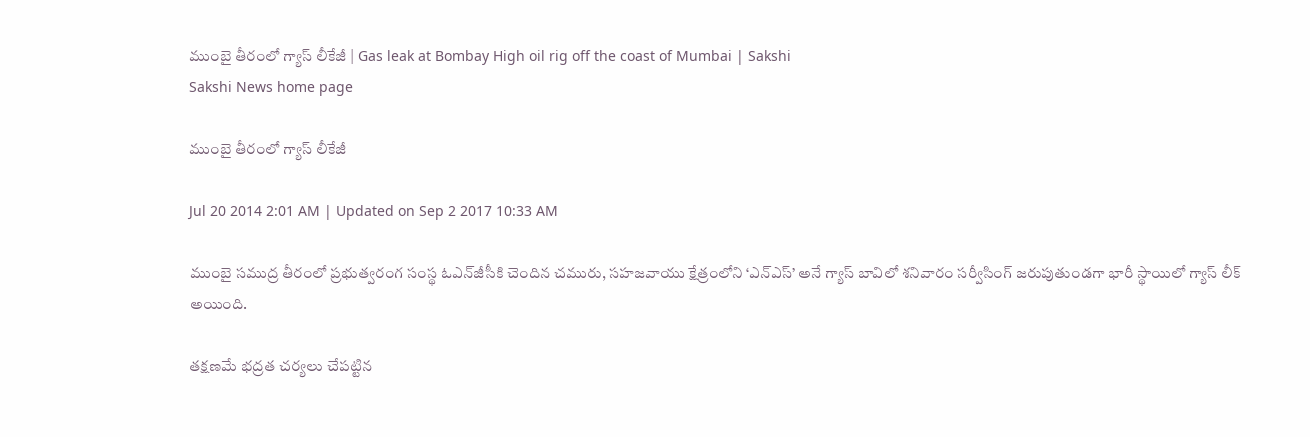ముంబై తీరంలో గ్యాస్ లీకేజీ | Gas leak at Bombay High oil rig off the coast of Mumbai | Sakshi
Sakshi News home page

ముంబై తీరంలో గ్యాస్ లీకేజీ

Jul 20 2014 2:01 AM | Updated on Sep 2 2017 10:33 AM

ముంబై సముద్ర తీరంలో ప్రభుత్వరంగ సంస్థ ఓఎన్‌జీసీకి చెందిన చమురు, సహజవాయు క్షేత్రంలోని ‘ఎన్‌ఎస్’ అనే గ్యాస్ బావిలో శనివారం సర్వీసింగ్ జరుపుతుండగా భారీ స్థాయిలో గ్యాస్ లీక్ అయింది.

తక్షణమే భద్రత చర్యలు చేపట్టిన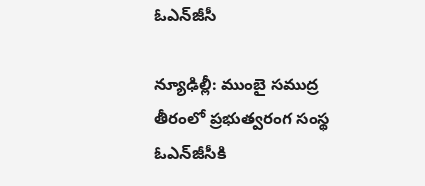ఓఎన్‌జీసీ

న్యూఢిల్లీ: ముంబై సముద్ర తీరంలో ప్రభుత్వరంగ సంస్థ ఓఎన్‌జీసీకి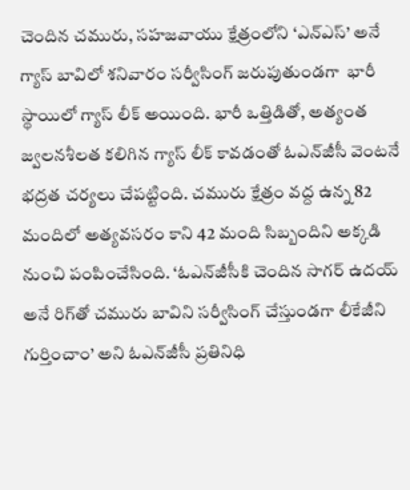చెందిన చమురు, సహజవాయు క్షేత్రంలోని ‘ఎన్‌ఎస్’ అనే గ్యాస్ బావిలో శనివారం సర్వీసింగ్ జరుపుతుండగా  భారీ స్థాయిలో గ్యాస్ లీక్ అయింది. భారీ ఒత్తిడితో, అత్యంత జ్వలనశీలత కలిగిన గ్యాస్ లీక్ కావడంతో ఓఎన్‌జీసీ వెంటనే భద్రత చర్యలు చేపట్టింది. చమురు క్షేత్రం వద్ద ఉన్న 82 మందిలో అత్యవసరం కాని 42 మంది సిబ్బందిని అక్కడి నుంచి పంపించేసింది. ‘ఓఎన్‌జీసీకి చెందిన సాగర్ ఉదయ్ అనే రిగ్‌తో చమురు బావిని సర్వీసింగ్ చేస్తుండగా లీకేజీని గుర్తించాం’ అని ఓఎన్‌జీసీ ప్రతినిధి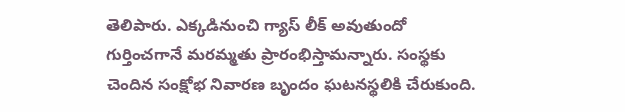తెలిపారు. ఎక్కడినుంచి గ్యాస్ లీక్ అవుతుందో గుర్తించగానే మరమ్మతు ప్రారంభిస్తామన్నారు. సంస్థకు చెందిన సంక్షోభ నివారణ బృందం ఘటనస్థలికి చేరుకుంది.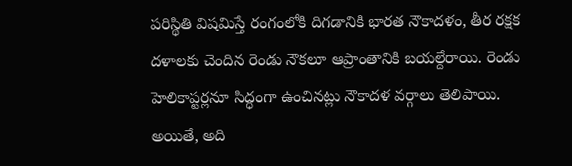పరిస్థితి విషమిస్తే రంగంలోకి దిగడానికి భారత నౌకాదళం, తీర రక్షక దళాలకు చెందిన రెండు నౌకలూ ఆప్రాంతానికి బయల్దేరాయి. రెండు హెలికాప్టర్లనూ సిద్ధంగా ఉంచినట్లు నౌకాదళ వర్గాలు తెలిపాయి. అయితే, అది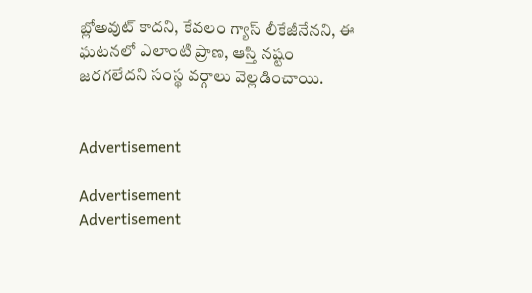బ్లోఅవుట్ కాదని, కేవలం గ్యాస్ లీకేజీనేనని, ఈ ఘటనలో ఎలాంటి ప్రాణ, ఆస్తి నష్టం జరగలేదని సంస్థ వర్గాలు వెల్లడించాయి.


Advertisement

Advertisement
Advertisement